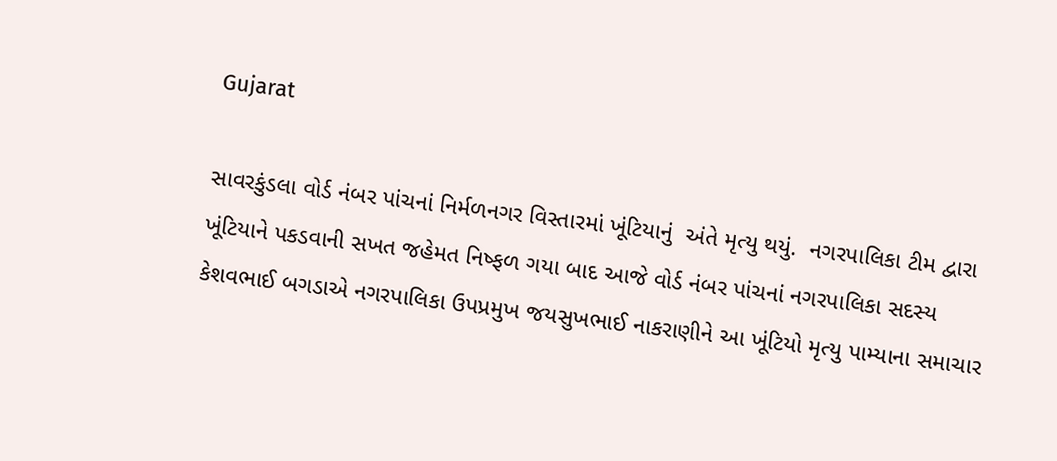Gujarat

સાવરકુંડલા વોર્ડ નંબર પાંચનાં નિર્મળનગર વિસ્તારમાં ખૂંટિયાનું  અંતે મૃત્યુ થયું.  નગરપાલિકા ટીમ દ્વારા ખૂંટિયાને પકડવાની સખત જહેમત નિષ્ફળ ગયા બાદ આજે વોર્ડ નંબર પાંચનાં નગરપાલિકા સદસ્ય કેશવભાઈ બગડાએ નગરપાલિકા ઉપપ્રમુખ જયસુખભાઈ નાકરાણીને આ ખૂંટિયો મૃત્યુ પામ્યાના સમાચાર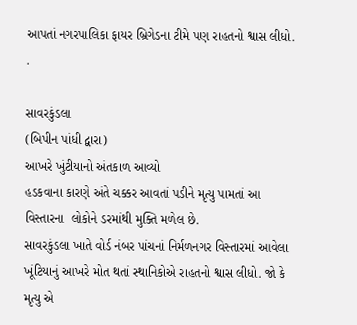આપતાં નગરપાલિકા ફાયર બ્રિગેડના ટીમે પણ રાહતનો શ્વાસ લીધો. .

સાવરકુંડલા
(બિપીન પાંધી દ્વારા)
આખરે ખુંટીયાનો અંતકાળ આવ્યો
હડકવાના કારણે અંતે ચક્કર આવતાં પડીને મૃત્યુ પામતાં આ વિસ્તારના  લોકોને ડરમાંથી મુક્તિ મળેલ છે.
સાવરકુંડલા ખાતે વોર્ડ નંબર પાંચનાં નિર્મળનગર વિસ્તારમાં આવેલા ખૂંટિયાનું આખરે મોત થતાં સ્થાનિકોએ રાહતનો શ્વાસ લીધો. જો કે મૃત્યુ એ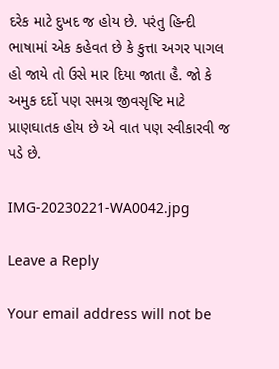દરેક માટે દુખદ જ હોય છે. પરંતુ હિન્દી ભાષામાં એક કહેવત છે કે કુત્તા અગર પાગલ હો જાયે તો ઉસે માર દિયા જાતા હૈ. જો કે અમુક દર્દો પણ સમગ્ર જીવસૃષ્ટિ માટે પ્રાણઘાતક હોય છે એ વાત પણ સ્વીકારવી જ પડે છે.

IMG-20230221-WA0042.jpg

Leave a Reply

Your email address will not be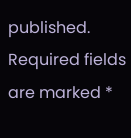published. Required fields are marked *